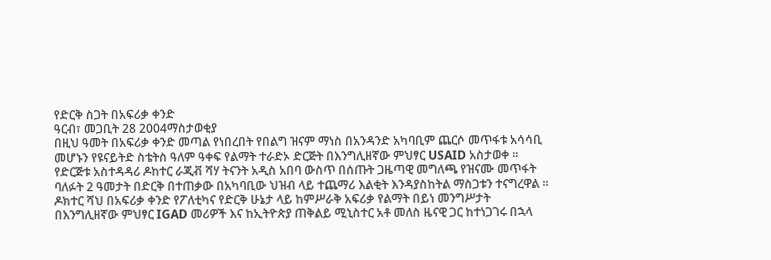የድርቅ ስጋት በአፍሪቃ ቀንድ
ዓርብ፣ መጋቢት 28 2004ማስታወቂያ
በዚህ ዓመት በአፍሪቃ ቀንድ መጣል የነበረበት የበልግ ዝናም ማነስ በአንዳንድ አካባቢም ጨርሶ መጥፋቱ አሳሳቢ መሆኑን የዩናይትድ ስቴትስ ዓለም ዓቀፍ የልማት ተራድኦ ድርጅት በእንግሊዘኛው ምህፃር USAID አስታወቀ ። የድርጅቱ አስተዳዳሪ ዶከተር ራጂቭ ሻሃ ትናንት አዲስ አበባ ውስጥ በሰጡት ጋዜጣዊ መግለጫ የዝናሙ መጥፋት ባለፉት 2 ዓመታት በድርቅ በተጠቃው በአካባቢው ህዝብ ላይ ተጨማሪ እልቂት እንዳያስከትል ማስጋቱን ተናግረዋል ። ዶክተር ሻህ በአፍሪቃ ቀንድ የፖለቲካና የድርቅ ሁኔታ ላይ ከምሥራቅ አፍሪቃ የልማት በይነ መንግሥታት በእንግሊዘኛው ምህፃር IGAD መሪዎች እና ከኢትዮጵያ ጠቅልይ ሚኒስተር አቶ መለስ ዜናዊ ጋር ከተነጋገሩ በኋላ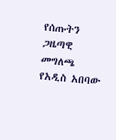የሰጡትን ጋዜጣዊ መግለጫ የአዲስ አበባው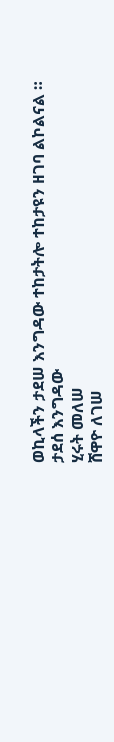ወኪላችን ታደሠ እንግዳው ተከታትሎ ተከታዩን ዘገባ ልኮልናል ።
ታደሰ እንግዳው
ሂሩት መለሠ
ሸዋዮ ለገሠ